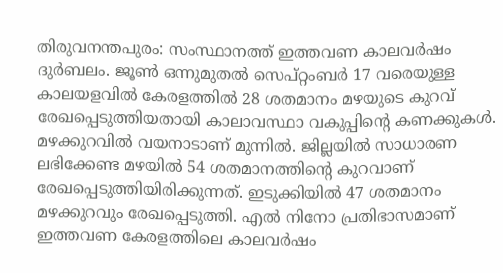തിരുവനന്തപുരം: സംസ്ഥാനത്ത് ഇത്തവണ കാലവർഷം ദുർബലം. ജൂൺ ഒന്നുമുതൽ സെപ്റ്റംബർ 17 വരെയുള്ള കാലയളവിൽ കേരളത്തിൽ 28 ശതമാനം മഴയുടെ കുറവ് രേഖപ്പെടുത്തിയതായി കാലാവസ്ഥാ വകുപ്പിന്റെ കണക്കുകൾ.
മഴക്കുറവിൽ വയനാടാണ് മുന്നിൽ. ജില്ലയിൽ സാധാരണ ലഭിക്കേണ്ട മഴയിൽ 54 ശതമാനത്തിന്റെ കുറവാണ് രേഖപ്പെടുത്തിയിരിക്കുന്നത്. ഇടുക്കിയിൽ 47 ശതമാനം മഴക്കുറവും രേഖപ്പെടുത്തി. എൽ നിനോ പ്രതിഭാസമാണ് ഇത്തവണ കേരളത്തിലെ കാലവർഷം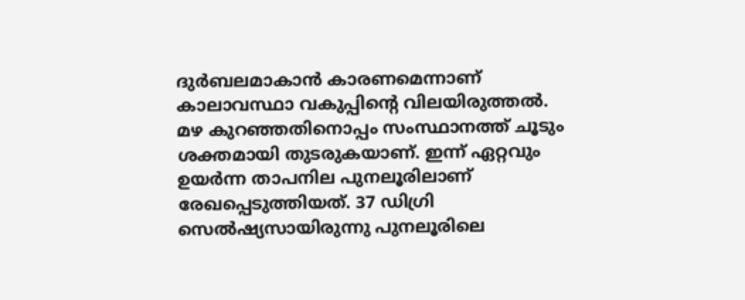ദുർബലമാകാൻ കാരണമെന്നാണ് കാലാവസ്ഥാ വകുപ്പിന്റെ വിലയിരുത്തൽ.
മഴ കുറഞ്ഞതിനൊപ്പം സംസ്ഥാനത്ത് ചൂടും ശക്തമായി തുടരുകയാണ്. ഇന്ന് ഏറ്റവും ഉയർന്ന താപനില പുനലൂരിലാണ് രേഖപ്പെടുത്തിയത്. 37 ഡിഗ്രി സെൽഷ്യസായിരുന്നു പുനലൂരിലെ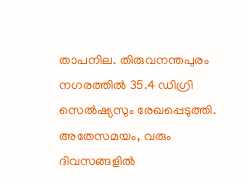താപനില. തിരുവനന്തപുരം നഗരത്തിൽ 35.4 ഡിഗ്രി സെൽഷ്യസും രേഖപ്പെടുത്തി.
അതേസമയം, വരും ദിവസങ്ങളിൽ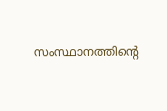സംസ്ഥാനത്തിന്റെ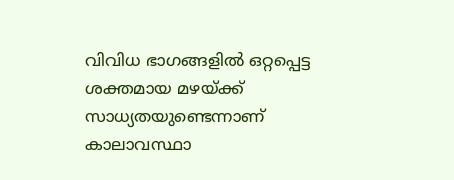വിവിധ ഭാഗങ്ങളിൽ ഒറ്റപ്പെട്ട ശക്തമായ മഴയ്ക്ക് സാധ്യതയുണ്ടെന്നാണ് കാലാവസ്ഥാ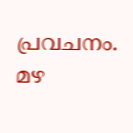പ്രവചനം. മഴ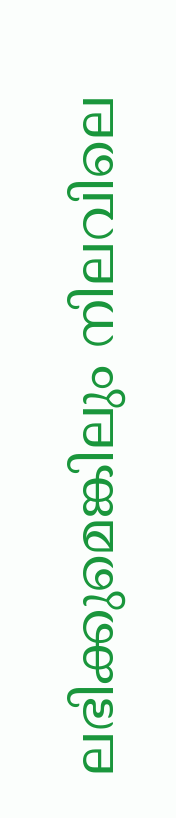ലഭിക്കുമെങ്കിലും നിലവിലെ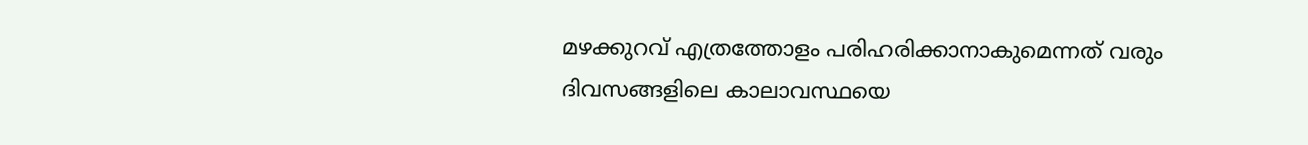മഴക്കുറവ് എത്രത്തോളം പരിഹരിക്കാനാകുമെന്നത് വരും ദിവസങ്ങളിലെ കാലാവസ്ഥയെ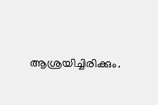ആശ്രയിച്ചിരിക്കും.